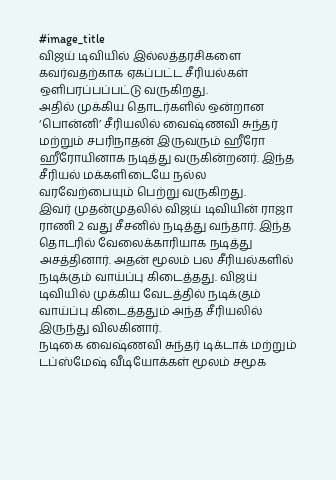#image_title
விஜய் டிவியில் இல்லத்தரசிகளை கவர்வதற்காக ஏகப்பட்ட சீரியல்கள் ஒளிபரப்பப்பட்டு வருகிறது.
அதில் முக்கிய தொடர்களில் ஒன்றான ‘பொன்னி’ சீரியலில் வைஷ்ணவி சுந்தர் மற்றும் சபரிநாதன் இருவரும் ஹீரோ ஹீரோயினாக நடித்து வருகின்றனர். இந்த சீரியல் மக்களிடையே நல்ல வரவேற்பையும் பெற்று வருகிறது.
இவர் முதன்முதலில் விஜய் டிவியின் ராஜா ராணி 2 வது சீசனில் நடித்து வந்தார். இந்த தொடரில் வேலைக்காரியாக நடித்து அசத்தினார். அதன் மூலம் பல சீரியல்களில் நடிக்கும் வாய்ப்பு கிடைத்தது. விஜய் டிவியில் முக்கிய வேடத்தில் நடிக்கும் வாய்ப்பு கிடைத்ததும் அந்த சீரியலில் இருந்து விலகினார்.
நடிகை வைஷ்ணவி சுந்தர் டிக்டாக் மற்றும் டப்ஸ்மேஷ் வீடியோக்கள் மூலம் சமூக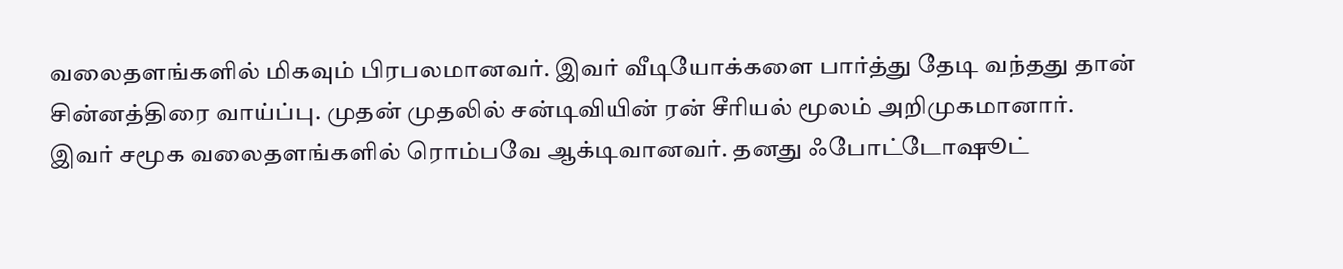வலைதளங்களில் மிகவும் பிரபலமானவர். இவர் வீடியோக்களை பார்த்து தேடி வந்தது தான் சின்னத்திரை வாய்ப்பு. முதன் முதலில் சன்டிவியின் ரன் சீரியல் மூலம் அறிமுகமானார்.
இவர் சமூக வலைதளங்களில் ரொம்பவே ஆக்டிவானவர். தனது ஃபோட்டோஷூட்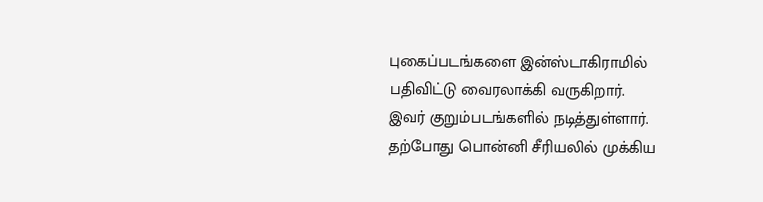புகைப்படங்களை இன்ஸ்டாகிராமில் பதிவிட்டு வைரலாக்கி வருகிறார்.
இவர் குறும்படங்களில் நடித்துள்ளார். தற்போது பொன்னி சீரியலில் முக்கிய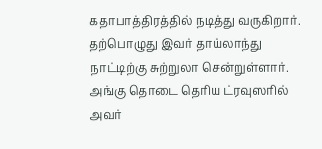கதாபாத்திரத்தில் நடித்து வருகிறார்.
தற்பொழுது இவர் தாய்லாந்து நாட்டிற்கு சுற்றுலா சென்றுள்ளார். அங்கு தொடை தெரிய ட்ரவுஸரில் அவர்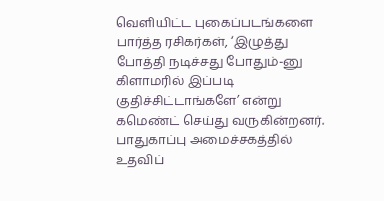வெளியிட்ட புகைப்படங்களை பார்த்த ரசிகர்கள், ‘இழுத்து போத்தி நடிச்சது போதும்-னு கிளாமரில் இப்படி குதிச்சிட்டாங்களே’ என்று கமெண்ட் செய்து வருகின்றனர்.
பாதுகாப்பு அமைச்சகத்தில் உதவிப்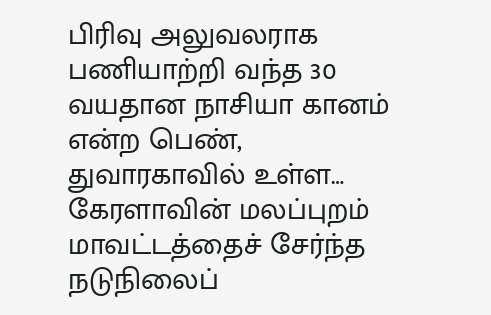பிரிவு அலுவலராக பணியாற்றி வந்த 30 வயதான நாசியா கானம் என்ற பெண், துவாரகாவில் உள்ள…
கேரளாவின் மலப்புறம் மாவட்டத்தைச் சேர்ந்த நடுநிலைப்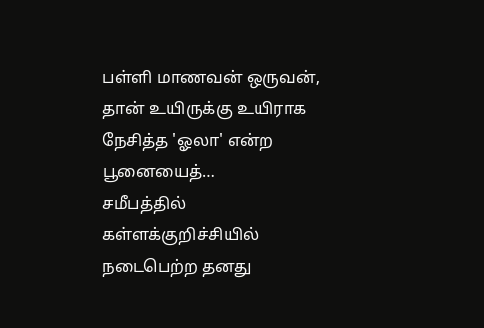பள்ளி மாணவன் ஒருவன், தான் உயிருக்கு உயிராக நேசித்த 'ஓலா' என்ற பூனையைத்…
சமீபத்தில் கள்ளக்குறிச்சியில் நடைபெற்ற தனது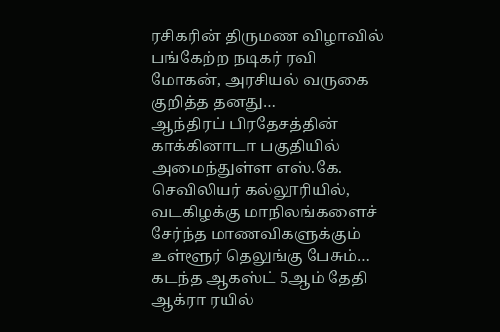ரசிகரின் திருமண விழாவில் பங்கேற்ற நடிகர் ரவி மோகன், அரசியல் வருகை குறித்த தனது…
ஆந்திரப் பிரதேசத்தின் காக்கினாடா பகுதியில் அமைந்துள்ள எஸ்.கே. செவிலியர் கல்லூரியில், வடகிழக்கு மாநிலங்களைச் சேர்ந்த மாணவிகளுக்கும் உள்ளூர் தெலுங்கு பேசும்…
கடந்த ஆகஸ்ட் 5ஆம் தேதி ஆக்ரா ரயில்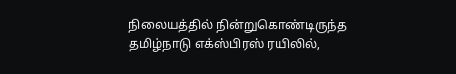நிலையத்தில் நின்றுகொண்டிருந்த தமிழ்நாடு எக்ஸ்பிரஸ் ரயிலில்,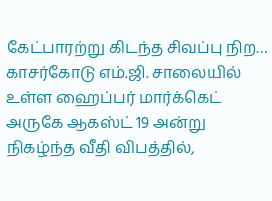கேட்பாரற்று கிடந்த சிவப்பு நிற…
காசர்கோடு எம்.ஜி. சாலையில் உள்ள ஹைப்பர் மார்க்கெட் அருகே ஆகஸ்ட் 19 அன்று நிகழ்ந்த வீதி விபத்தில்,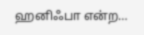ஹனிஃபா என்ற…